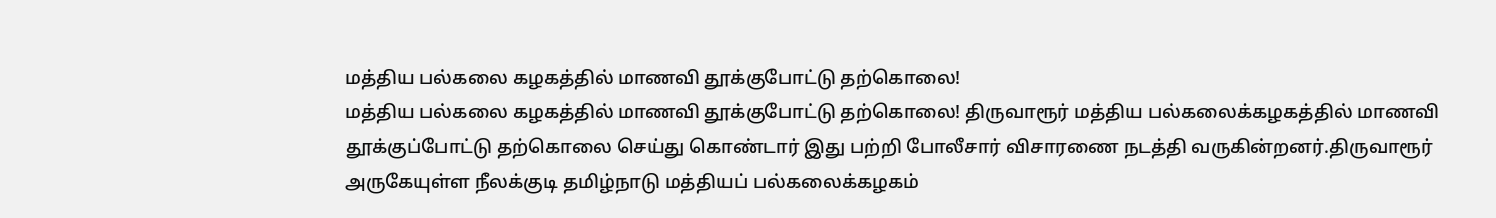மத்திய பல்கலை கழகத்தில் மாணவி தூக்குபோட்டு தற்கொலை!
மத்திய பல்கலை கழகத்தில் மாணவி தூக்குபோட்டு தற்கொலை! திருவாரூர் மத்திய பல்கலைக்கழகத்தில் மாணவி தூக்குப்போட்டு தற்கொலை செய்து கொண்டார் இது பற்றி போலீசார் விசாரணை நடத்தி வருகின்றனர்.திருவாரூர் அருகேயுள்ள நீலக்குடி தமிழ்நாடு மத்தியப் பல்கலைக்கழகம்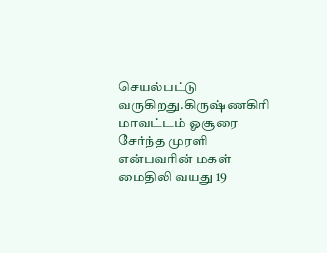செயல்பட்டு வருகிறது.கிருஷ்ணகிரி மாவட்டம் ஓசூரை சேர்ந்த முரளி என்பவரின் மகள் மைதிலி வயது 19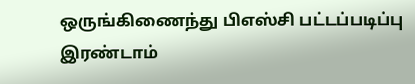ஒருங்கிணைந்து பிஎஸ்சி பட்டப்படிப்பு இரண்டாம்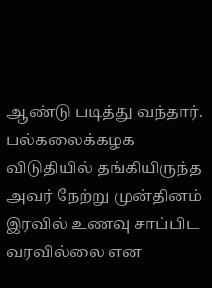ஆண்டு படித்து வந்தார். பல்கலைக்கழக விடுதியில் தங்கியிருந்த அவர் நேற்று முன்தினம் இரவில் உணவு சாப்பிட வரவில்லை என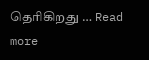தெரிகிறது … Read more